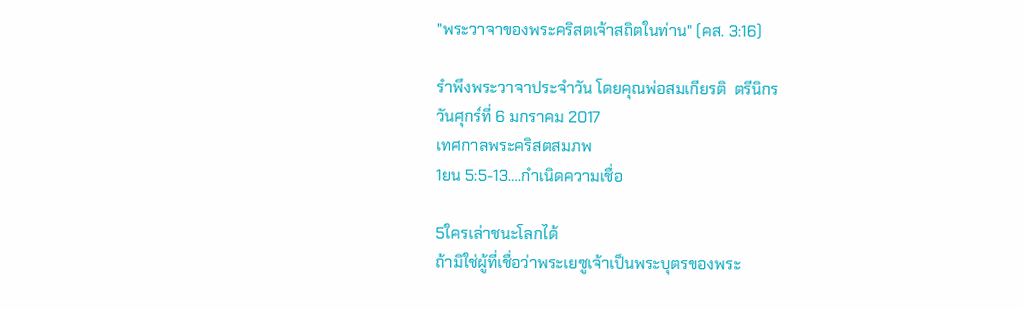"พระวาจาของพระคริสตเจ้าสถิตในท่าน" (คส. 3:16)

รำพึงพระวาจาประจำวัน โดยคุณพ่อสมเกียรติ  ตรีนิกร
วันศุกร์ที่ 6 มกราคม 2017
เทศกาลพระคริสตสมภพ
1ยน 5:5-13….กำเนิดความเชื่อ

5ใครเล่าชนะโลกได้
ถ้ามิใช่ผู้ที่เชื่อว่าพระเยซูเจ้าเป็นพระบุตรของพระ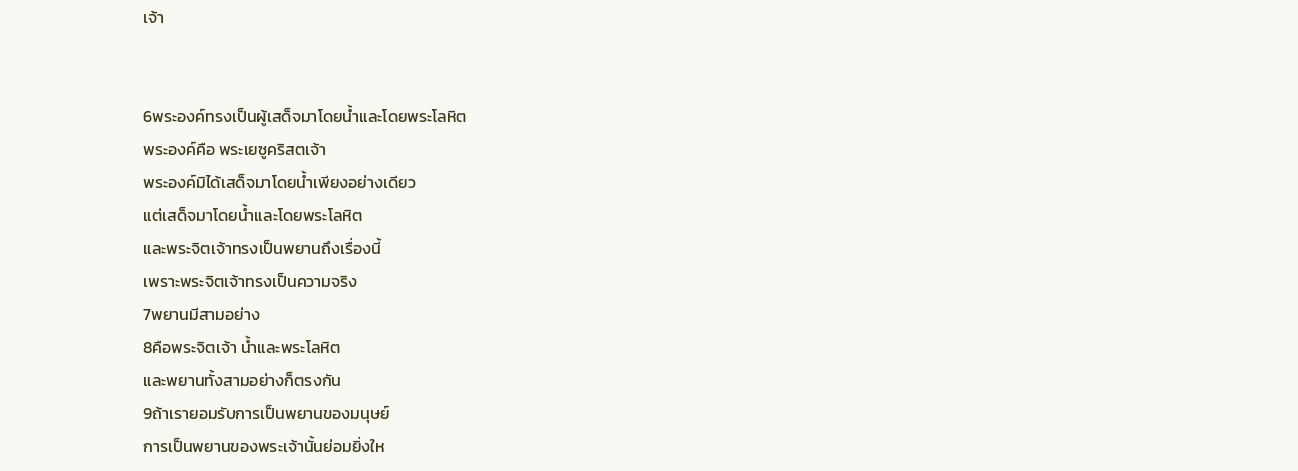เจ้า


6พระองค์ทรงเป็นผู้เสด็จมาโดยน้ำและโดยพระโลหิต
พระองค์คือ พระเยซูคริสตเจ้า
พระองค์มิได้เสด็จมาโดยน้ำเพียงอย่างเดียว
แต่เสด็จมาโดยน้ำและโดยพระโลหิต
และพระจิตเจ้าทรงเป็นพยานถึงเรื่องนี้
เพราะพระจิตเจ้าทรงเป็นความจริง
7พยานมีสามอย่าง
8คือพระจิตเจ้า น้ำและพระโลหิต
และพยานทั้งสามอย่างก็ตรงกัน
9ถ้าเรายอมรับการเป็นพยานของมนุษย์
การเป็นพยานของพระเจ้านั้นย่อมยิ่งให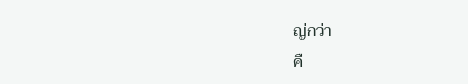ญ่กว่า
คื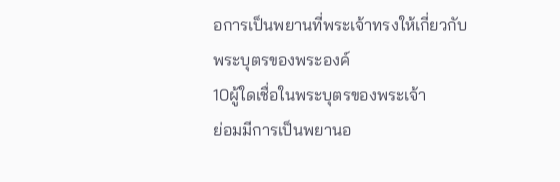อการเป็นพยานที่พระเจ้าทรงให้เกี่ยวกับพระบุตรของพระองค์
10ผู้ใดเชื่อในพระบุตรของพระเจ้า
ย่อมมีการเป็นพยานอ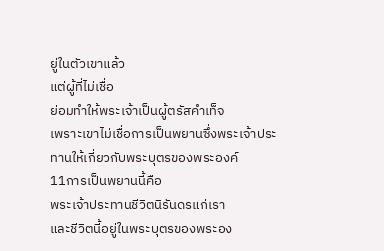ยู่ในตัวเขาแล้ว
แต่ผู้ที่ไม่เชื่อ
ย่อมทำให้พระเจ้าเป็นผู้ตรัสคำเท็จ
เพราะเขาไม่เชื่อการเป็นพยานซึ่งพระเจ้าประทานให้เกี่ยวกับพระบุตรของพระองค์
11การเป็นพยานนี้คือ
พระเจ้าประทานชีวิตนิรันดรแก่เรา
และชีวิตนี้อยู่ในพระบุตรของพระอง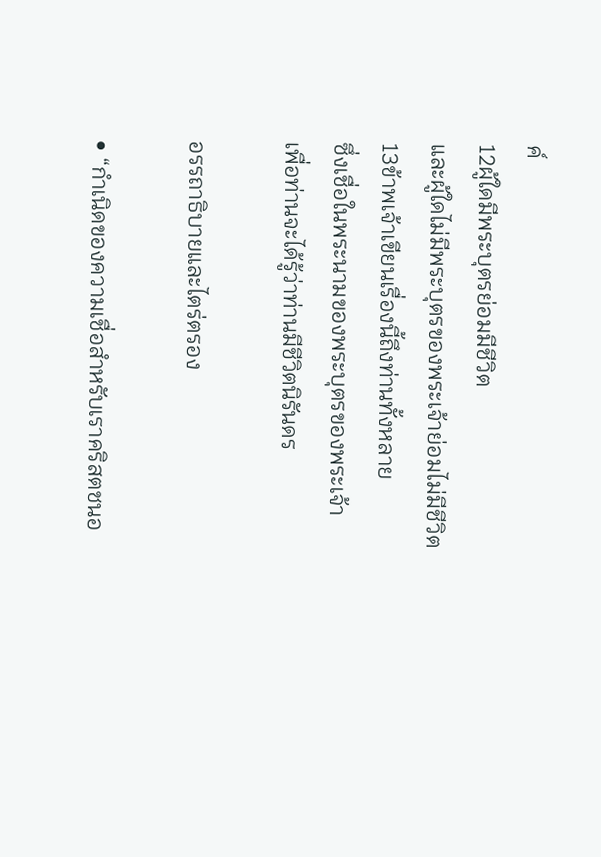ค์
12ผู้ใดมีพระบุตรย่อมมีชีวิต
และผู้ใดไม่มีพระบุตรของพระเจ้าย่อมไม่มีชีวิต
13ข้าพเจ้าเขียนเรื่องนี้ถึงท่านทั้งหลาย
ซึ่งเชื่อในพระนามของพระบุตรของพระเจ้า
เพื่อท่านจะได้รู้ว่าท่านมีชีวิตนิรันดร

อรรถาธิบายและไตร่ตรอง

• “กำเนิดของความเชื่อสำหรับเราคริสตชนอ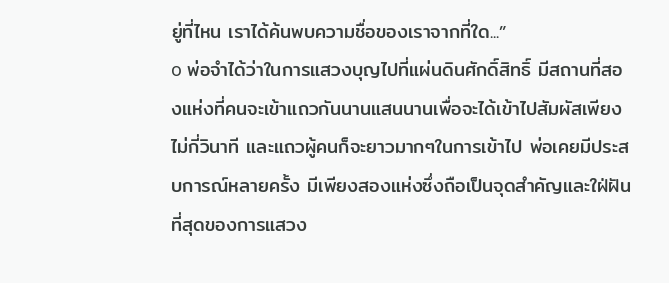ยู่ที่ไหน เราได้ค้นพบความชื่อของเราจากที่ใด...”
o พ่อจำได้ว่าในการแสวงบุญไปที่แผ่นดินศักดิ์สิทธิ์ มีสถานที่สองแห่งที่คนจะเข้าแถวกันนานแสนนานเพื่อจะได้เข้าไปสัมผัสเพียงไม่กี่วินาที และแถวผู้คนก็จะยาวมากๆในการเข้าไป พ่อเคยมีประสบการณ์หลายครั้ง มีเพียงสองแห่งซึ่งถือเป็นจุดสำคัญและใฝ่ฝันที่สุดของการแสวง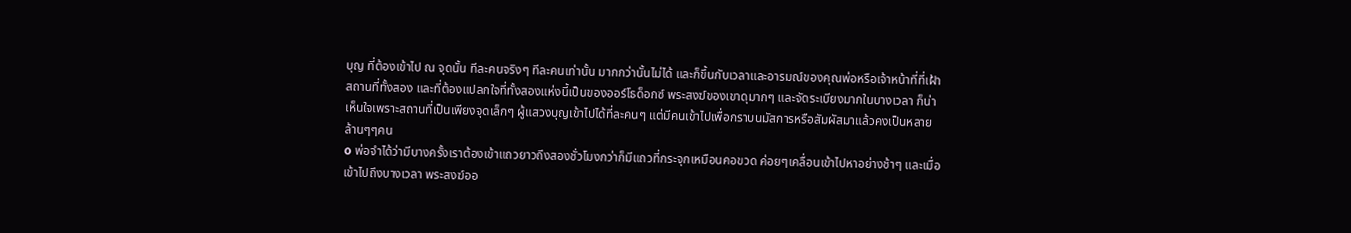บุญ ที่ต้องเข้าไป ณ จุดนั้น ทีละคนจริงๆ ทีละคนเท่านั้น มากกว่านั้นไม่ได้ และก็ขึ้นกับเวลาและอารมณ์ของคุณพ่อหรือเจ้าหน้าที่ที่เฝ้าสถานที่ทั้งสอง และที่ต้องแปลกใจที่ทั้งสองแห่งนี้เป็นของออร์โธด็อกซ์ พระสงฆ์ของเขาดุมากๆ และจัดระเบียงมากในบางเวลา ก็น่าเห็นใจเพราะสถานที่เป็นเพียงจุดเล็กๆ ผู้แสวงบุญเข้าไปได้ที่ละคนๆ แต่มีคนเข้าไปเพื่อกราบนมัสการหรือสัมผัสมาแล้วคงเป็นหลายล้านๆๆคน
o พ่อจำได้ว่ามีบางครั้งเราต้องเข้าแถวยาวถึงสองชั่วโมงกว่าก็มีแถวที่กระจุกเหมือนคอขวด ค่อยๆเคลื่อนเข้าไปหาอย่างช้าๆ และเมื่อเข้าไปถึงบางเวลา พระสงฆ์ออ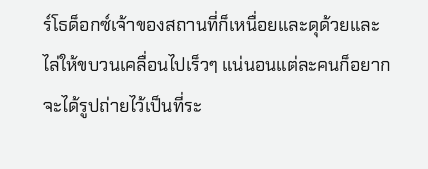ร์โธด็อกซ์เจ้าของสถานที่ก็เหนื่อยและดุด้วยและไล่ให้ขบวนเคลื่อนไปเร็วๆ แน่นอนแต่ละคนก็อยากจะได้รูปถ่ายไว้เป็นที่ระ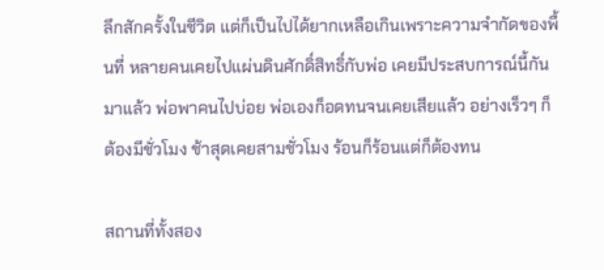ลึกสักครั้งในชีวิต แต่ก็เป็นไปได้ยากเหลือเกินเพราะความจำกัดของพื้นที่ หลายคนเคยไปแผ่นดินศักดิ์สิทธิ์กับพ่อ เคยมีประสบการณ์นี้กันมาแล้ว พ่อพาคนไปบ่อย พ่อเองก็อดทนจนเคยเสียแล้ว อย่างเร็วๆ ก็ต้องมีชั่วโมง ช้าสุดเคยสามชั่วโมง ร้อนก็ร้อนแต่ก็ต้องทน

สถานที่ทั้งสอง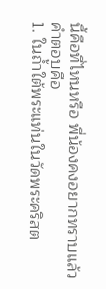นี้คือที่ไหนหรือ พี่น้องคงอยากทราบแล้ว คำตอบคือ
1. ในถ้ำใต้พระแท่นในวัดพระคริสต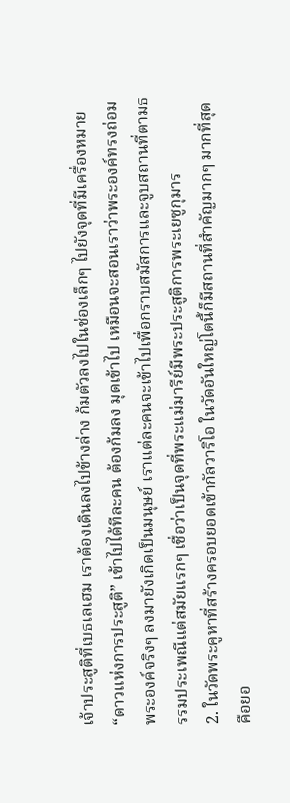เจ้าประสูติที่เบธเลเฮม เราต้องเดินลงไปข้างล่าง ก้มตัวลงไปในช่องเล็กๆ ไปยังจุดที่มีเครื่องหมาย “ดาวแห่งการประสูติ” เข้าไปได้ทีละคน ต้องก้มลง มุดเข้าไป เหมือนจะสอนเราว่าพระองค์ทรงถ่อมพระองค์จริงๆ ลงมายังเกิดเป็นมนุษย์ เราแต่ละคนจะเข้าไปเพื่อกราบสมัสการและจูบสถานที่ตามธรรมประเพณีแต่สมัยแรกๆ เชื่อว่าเป็นจุดที่พระแม่มารีย์มีพระประสูติการพระเยซูกุมาร
2. ในวัดพระคูหาที่สร้างครอบยอดเข้ากัลวาริโอ ในวัดอันใหญ่โตนี้ก็มีสถานที่สำคัญมากๆ มากที่สุด คือยอ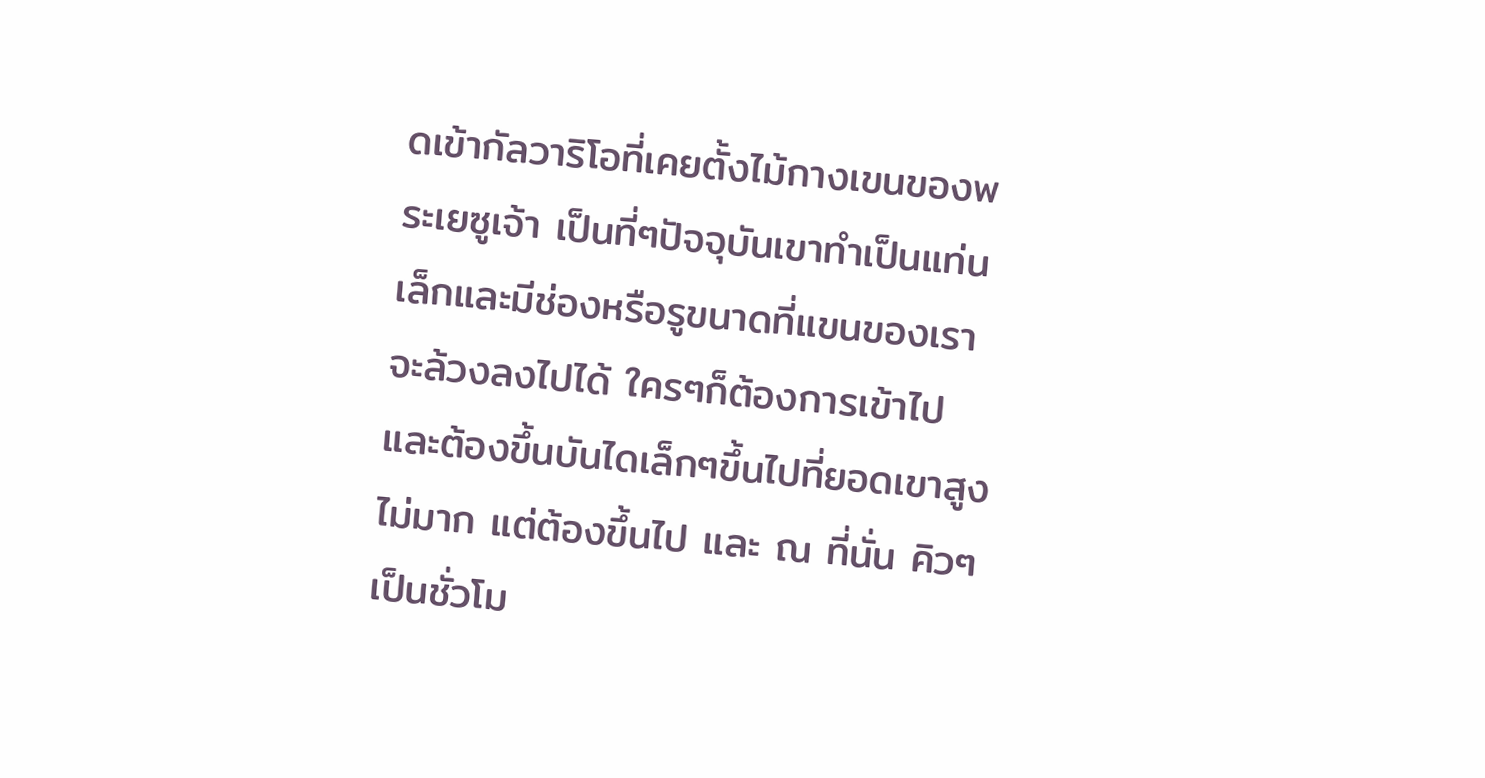ดเข้ากัลวาริโอที่เคยตั้งไม้กางเขนของพระเยซูเจ้า เป็นที่ๆปัจจุบันเขาทำเป็นแท่นเล็กและมีช่องหรือรูขนาดที่แขนของเราจะล้วงลงไปได้ ใครๆก็ต้องการเข้าไป และต้องขึ้นบันไดเล็กๆขึ้นไปที่ยอดเขาสูงไม่มาก แต่ต้องขึ้นไป และ ณ ที่นั่น คิวๆเป็นชั่วโม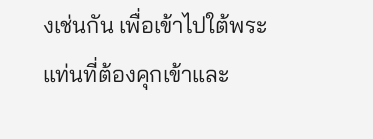งเช่นกัน เพื่อเข้าไปใต้พระแท่นที่ต้องคุกเข้าและ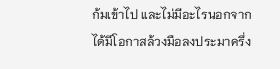ก้มเข้าไป และไม่มีอะไรนอกจากได้มีโอกาสล้วงมือลงประมาครึ่ง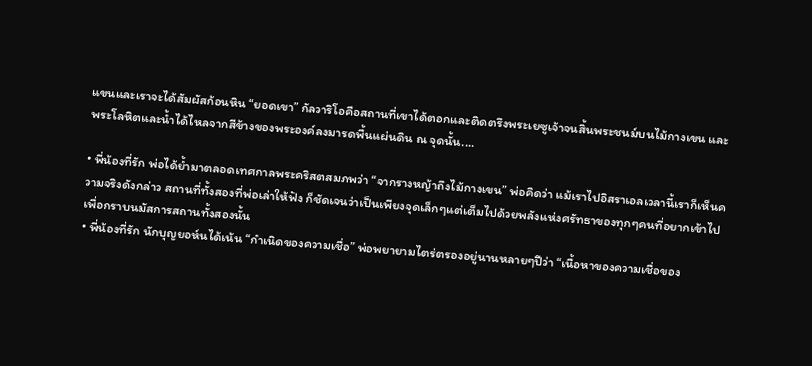แขนและเราจะได้สัมผัสก้อนหิน “ยอดเขา” กัลวาริโอคือสถานที่เขาได้ตอกและติดตรึงพระเยซูเจ้าจนสิ้นพระชนม์บนไม้กางเขน และพระโลหิตและน้ำได้ไหลจากสีข้างของพระองค์ลงมารดพื้นแผ่นดิน ณ จุดนั้น....

• พี่น้องที่รัก พ่อได้ย้ำมาตลอดเทศกาลพระคริสตสมภพว่า “จากรางหญ้าถึงไม้กางเขน” พ่อคิดว่า แม้เราไปอิสราเอลเวลานี้เราก็เห็นความจริงดังกล่าว สถานที่ทั้งสองที่พ่อเล่าให้ฟัง ก็ชัดเจนว่าเป็นเพียงจุดเล็กๆแต่เต็มไปด้วยพลังแห่งศรัทธาของทุกๆคนที่อยากเข้าไปเพื่อกราบนมัสการสถานทั้งสองนั้น
• พี่น้องที่รัก นักบุญยอห์นได้เน้น “กำเนิดของความเชื่อ” พ่อพยายามไตร่ตรองอยู่นานหลายๆปีว่า “เนื้อหาของความเชื่อของ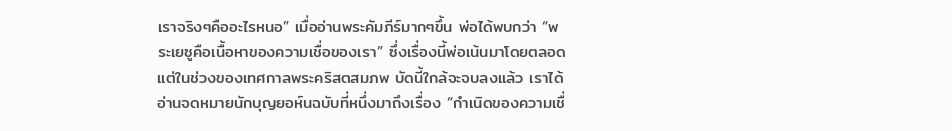เราจริงๆคืออะไรหนอ” เมื่ออ่านพระคัมภีร์มากๆขึ้น พ่อได้พบกว่า “พระเยซูคือเนื้อหาของความเชื่อของเรา” ซึ่งเรื่องนี้พ่อเน้นมาโดยตลอด แต่ในช่วงของเทศกาลพระคริสตสมภพ บัดนี้ใกล้จะจบลงแล้ว เราได้อ่านจดหมายนักบุญยอห์นฉบับที่หนึ่งมาถึงเรื่อง “กำเนิดของความเชื่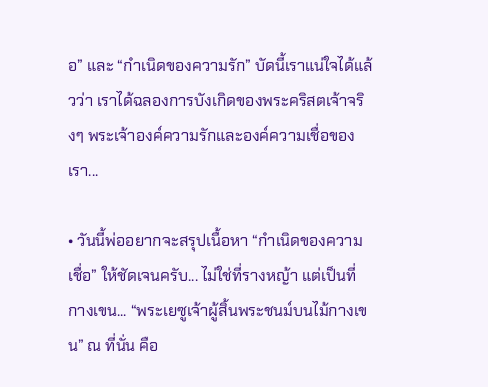อ” และ “กำเนิดของความรัก” บัดนี้เราแน่ใจได้แล้วว่า เราได้ฉลองการบังเกิดของพระคริสตเจ้าจริงๆ พระเจ้าองค์ความรักและองค์ความเชื่อของเรา...

• วันนี้พ่ออยากจะสรุปเนื้อหา “กำเนิดของความเชื่อ” ให้ชัดเจนครับ... ไม่ใช่ที่รางหญ้า แต่เป็นที่กางเขน... “พระเยซูเจ้าผู้สิ้นพระชนม์บนไม้กางเขน” ณ ที่นั่น คือ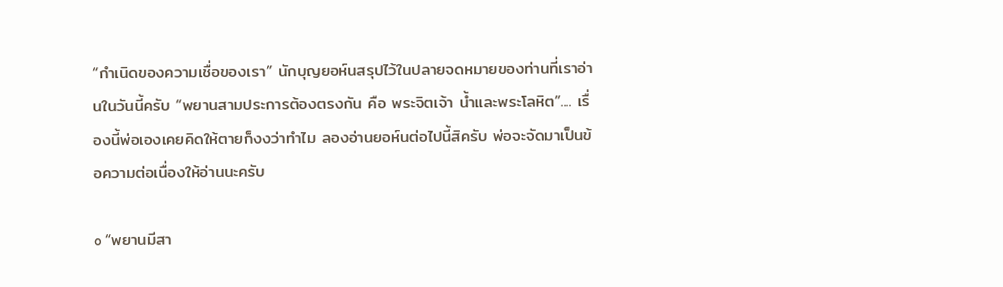“กำเนิดของความเชื่อของเรา” นักบุญยอห์นสรุปไว้ในปลายจดหมายของท่านที่เราอ่านในวันนี้ครับ “พยานสามประการต้องตรงกัน คือ พระจิตเจ้า น้ำและพระโลหิต”.... เรื่องนี้พ่อเองเคยคิดให้ตายก็งงว่าทำไม ลองอ่านยอห์นต่อไปนี้สิครับ พ่อจะจัดมาเป็นข้อความต่อเนื่องให้อ่านนะครับ

o “พยานมีสา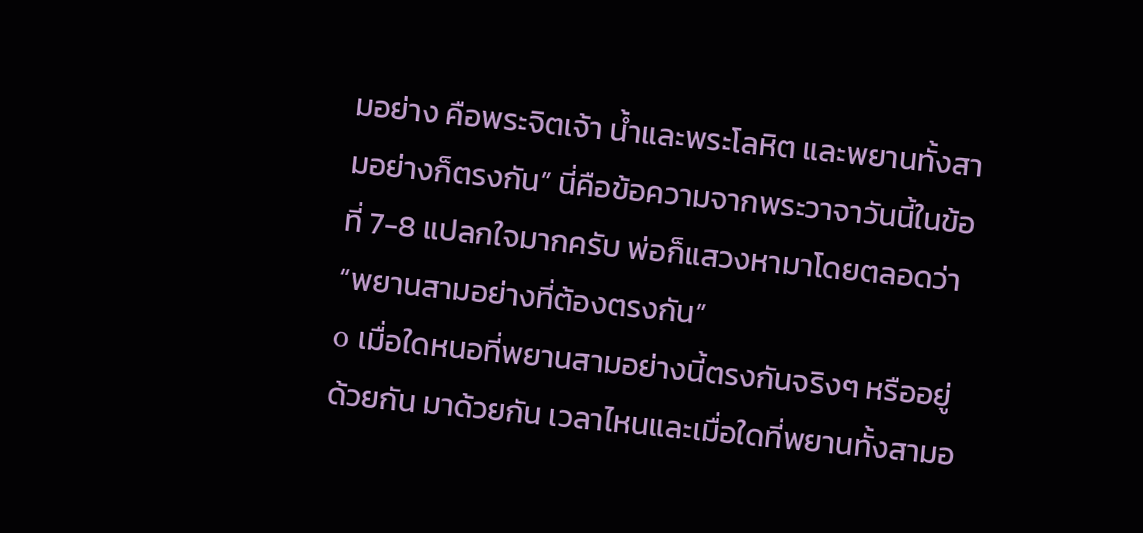มอย่าง คือพระจิตเจ้า น้ำและพระโลหิต และพยานทั้งสามอย่างก็ตรงกัน” นี่คือข้อความจากพระวาจาวันนี้ในข้อที่ 7-8 แปลกใจมากครับ พ่อก็แสวงหามาโดยตลอดว่า “พยานสามอย่างที่ต้องตรงกัน”
o เมื่อใดหนอที่พยานสามอย่างนี้ตรงกันจริงๆ หรืออยู่ด้วยกัน มาด้วยกัน เวลาไหนและเมื่อใดที่พยานทั้งสามอ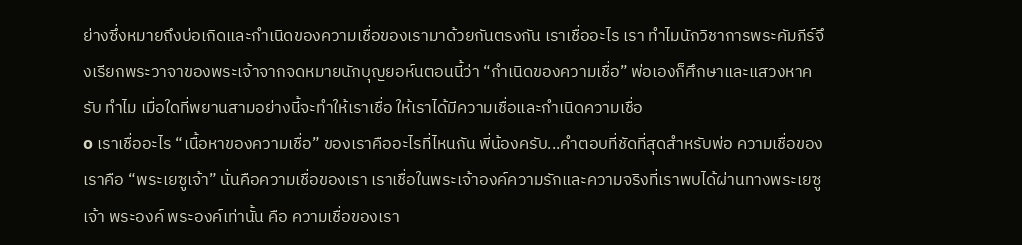ย่างซึ่งหมายถึงบ่อเกิดและกำเนิดของความเชื่อของเรามาด้วยกันตรงกัน เราเชื่ออะไร เรา ทำไมนักวิชาการพระคัมภีร์จึงเรียกพระวาจาของพระเจ้าจากจดหมายนักบุญยอห์นตอนนี้ว่า “กำเนิดของความเชื่อ” พ่อเองก็ศึกษาและแสวงหาครับ ทำไม เมื่อใดที่พยานสามอย่างนี้จะทำให้เราเชื่อ ให้เราได้มีความเชื่อและกำเนิดความเชื่อ
o เราเชื่ออะไร “เนื้อหาของความเชื่อ” ของเราคืออะไรที่ไหนกัน พี่น้องครับ...คำตอบที่ชัดที่สุดสำหรับพ่อ ความเชื่อของเราคือ “พระเยซูเจ้า” นั่นคือความเชื่อของเรา เราเชื่อในพระเจ้าองค์ความรักและความจริงที่เราพบได้ผ่านทางพระเยซูเจ้า พระองค์ พระองค์เท่านั้น คือ ความเชื่อของเรา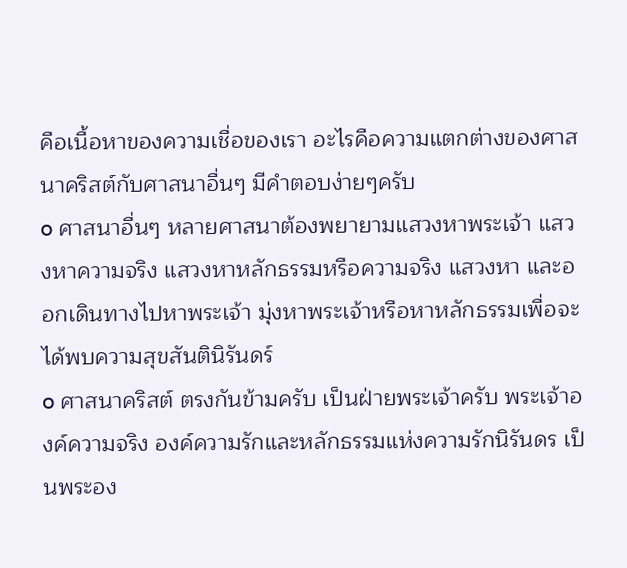คือเนื้อหาของความเชื่อของเรา อะไรคือความแตกต่างของศาสนาคริสต์กับศาสนาอื่นๆ มีคำตอบง่ายๆครับ
o ศาสนาอื่นๆ หลายศาสนาต้องพยายามแสวงหาพระเจ้า แสวงหาความจริง แสวงหาหลักธรรมหรือความจริง แสวงหา และออกเดินทางไปหาพระเจ้า มุ่งหาพระเจ้าหรือหาหลักธรรมเพื่อจะได้พบความสุขสันตินิรันดร์
o ศาสนาคริสต์ ตรงกันข้ามครับ เป็นฝ่ายพระเจ้าครับ พระเจ้าองค์ความจริง องค์ความรักและหลักธรรมแห่งความรักนิรันดร เป็นพระอง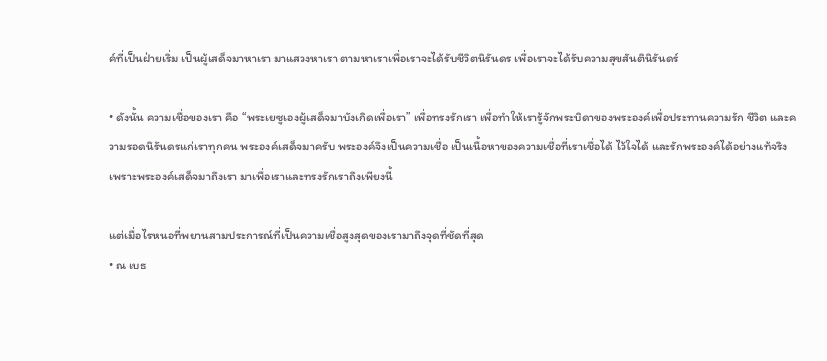ค์ที่เป็นฝ่ายเริ่ม เป็นผู้เสด็จมาหาเรา มาแสวงหาเรา ตามหาเราเพื่อเราจะได้รับชีวิตนิรันดร เพื่อเราจะได้รับความสุขสันตินิรันดร์

• ดังนั้น ความเชื่อของเรา คือ “พระเยซูเองผู้เสด็จมาบังเกิดเพื่อเรา” เพื่อทรงรักเรา เพื่อทำให้เรารู้จักพระบิดาของพระองค์เพื่อประทานความรัก ชีวิต และความรอดนิรันดรแก่เราทุกคน พระองค์เสด็จมาครับ พระองค์จึงเป็นความเชื่อ เป็นเนื้อหาของความเชื่อที่เราเชื่อได้ ไว้ใจได้ และรักพระองค์ได้อย่างแท้จริง เพราะพระองค์เสด็จมาถึงเรา มาเพื่อเราและทรงรักเราถึงเพียงนี้

แต่เมื่อไรหนอที่พยานสามประการณ์ที่เป็นความเชื่อสูงสุดของเรามาถึงจุดที่ชัดที่สุด
• ณ เบธ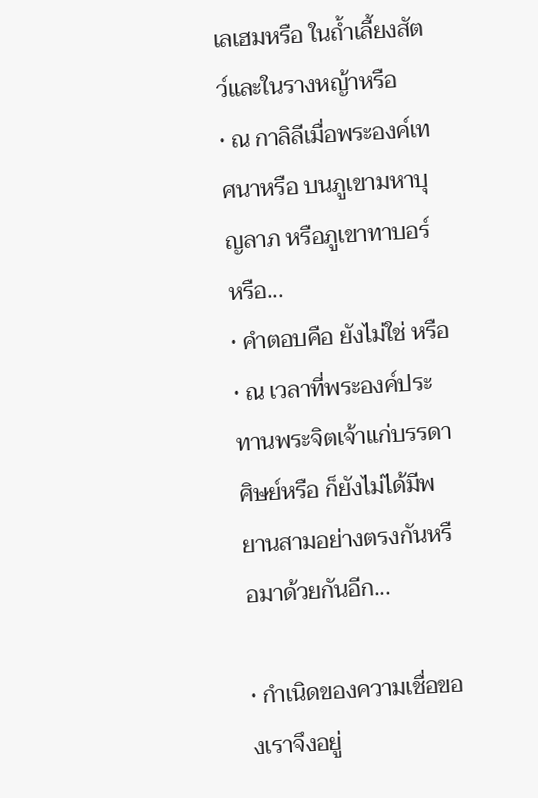เลเฮมหรือ ในถ้ำเลี้ยงสัตว์และในรางหญ้าหรือ
• ณ กาลิลีเมื่อพระองค์เทศนาหรือ บนภูเขามหาบุญลาภ หรือภูเขาทาบอร์หรือ...
• คำตอบคือ ยังไม่ใช่ หรือ
• ณ เวลาที่พระองค์ประทานพระจิตเจ้าแก่บรรดาศิษย์หรือ ก็ยังไม่ได้มีพยานสามอย่างตรงกันหรือมาด้วยกันอีก...

• กำเนิดของความเชื่อของเราจึงอยู่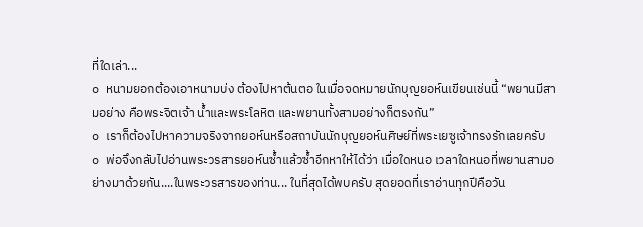ที่ใดเล่า...
o หนามยอกต้องเอาหนามบ่ง ต้องไปหาต้นตอ ในเมื่อจดหมายนักบุญยอห์นเขียนเช่นนี้ “พยานมีสามอย่าง คือพระจิตเจ้า น้ำและพระโลหิต และพยานทั้งสามอย่างก็ตรงกัน”
o เราก็ต้องไปหาความจริงจากยอห์นหรือสถาบันนักบุญยอห์นศิษย์ที่พระเยซูเจ้าทรงรักเลยครับ
o พ่อจึงกลับไปอ่านพระวรสารยอห์นซ้ำแล้วซ้ำอีกหาให้ได้ว่า เมื่อใดหนอ เวลาใดหนอที่พยานสามอย่างมาด้วยกัน....ในพระวรสารของท่าน... ในที่สุดได้พบครับ สุดยอดที่เราอ่านทุกปีคือวัน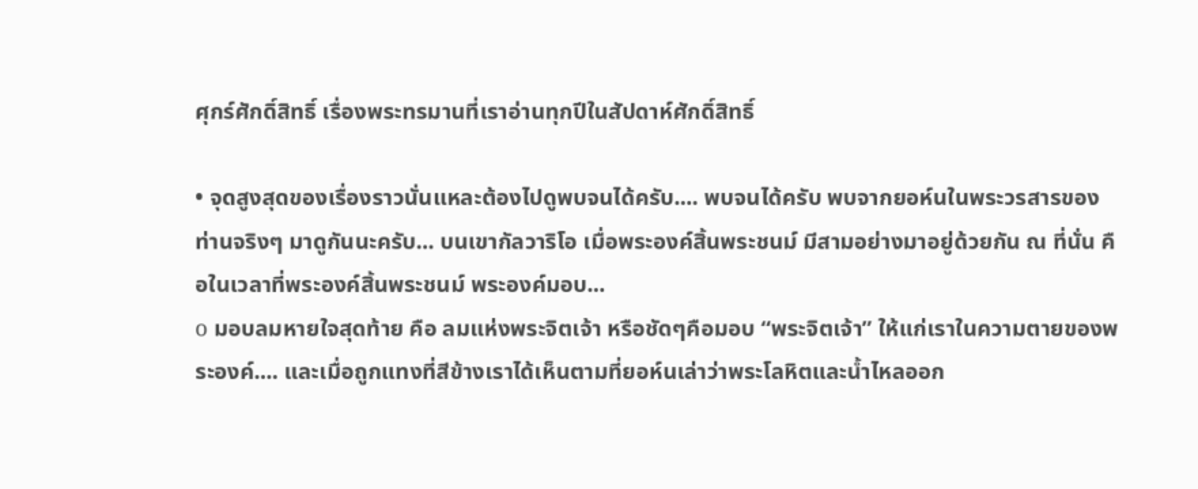ศุกร์ศักดิ์สิทธิ์ เรื่องพระทรมานที่เราอ่านทุกปีในสัปดาห์ศักดิ์สิทธิ์

• จุดสูงสุดของเรื่องราวนั่นแหละต้องไปดูพบจนได้ครับ.... พบจนได้ครับ พบจากยอห์นในพระวรสารของท่านจริงๆ มาดูกันนะครับ... บนเขากัลวาริโอ เมื่อพระองค์สิ้นพระชนม์ มีสามอย่างมาอยู่ด้วยกัน ณ ที่นั่น คือในเวลาที่พระองค์สิ้นพระชนม์ พระองค์มอบ...
o มอบลมหายใจสุดท้าย คือ ลมแห่งพระจิตเจ้า หรือชัดๆคือมอบ “พระจิตเจ้า” ให้แก่เราในความตายของพระองค์.... และเมื่อถูกแทงที่สีข้างเราได้เห็นตามที่ยอห์นเล่าว่าพระโลหิตและน้ำไหลออก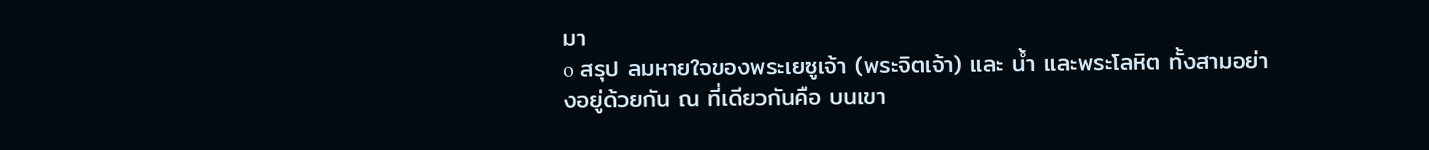มา
o สรุป ลมหายใจของพระเยซูเจ้า (พระจิตเจ้า) และ น้ำ และพระโลหิต ทั้งสามอย่างอยู่ด้วยกัน ณ ที่เดียวกันคือ บนเขา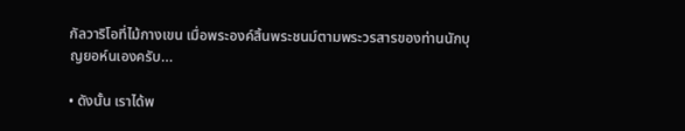กัลวาริโอที่ไม้กางเขน เมื่อพระองค์สิ้นพระชนม์ตามพระวรสารของท่านนักบุญยอห์นเองครับ...

• ดังนั้น เราได้พ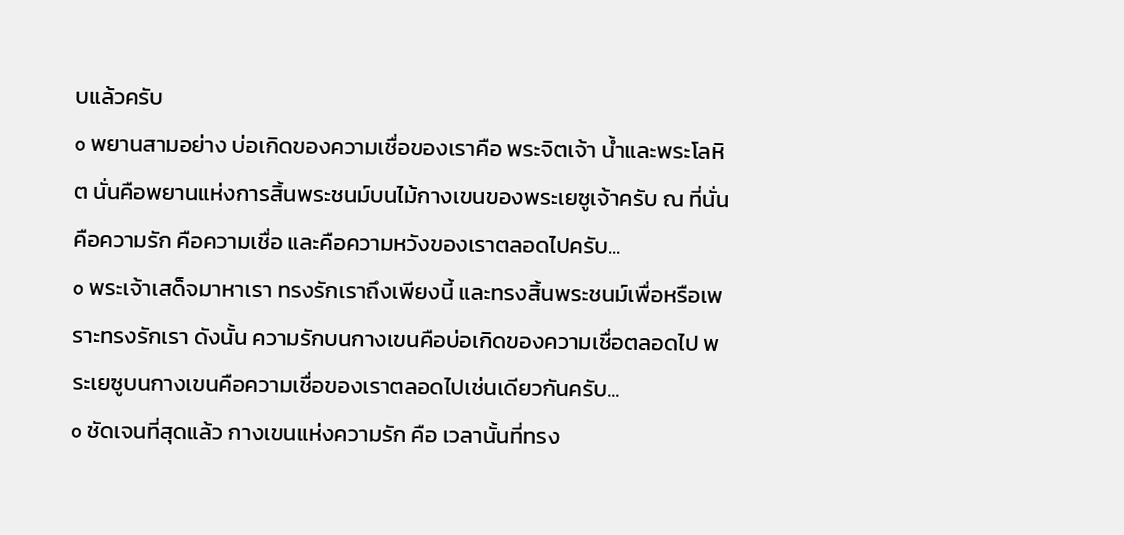บแล้วครับ
o พยานสามอย่าง บ่อเกิดของความเชื่อของเราคือ พระจิตเจ้า น้ำและพระโลหิต นั่นคือพยานแห่งการสิ้นพระชนม์บนไม้กางเขนของพระเยซูเจ้าครับ ณ ที่นั่น คือความรัก คือความเชื่อ และคือความหวังของเราตลอดไปครับ...
o พระเจ้าเสด็จมาหาเรา ทรงรักเราถึงเพียงนี้ และทรงสิ้นพระชนม์เพื่อหรือเพราะทรงรักเรา ดังนั้น ความรักบนกางเขนคือบ่อเกิดของความเชื่อตลอดไป พระเยซูบนกางเขนคือความเชื่อของเราตลอดไปเช่นเดียวกันครับ...
o ชัดเจนที่สุดแล้ว กางเขนแห่งความรัก คือ เวลานั้นที่ทรง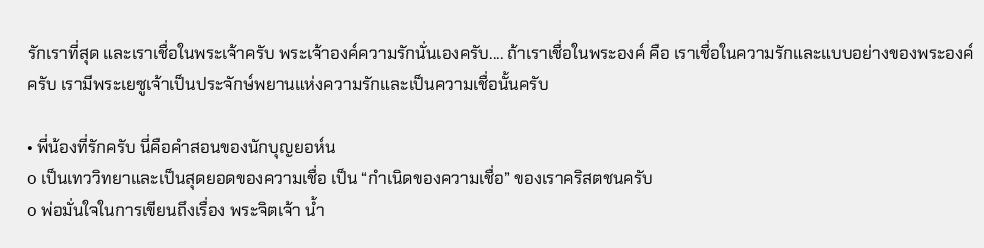รักเราที่สุด และเราเชื่อในพระเจ้าครับ พระเจ้าองค์ความรักนั่นเองครับ.... ถ้าเราเชื่อในพระองค์ คือ เราเชื่อในความรักและแบบอย่างของพระองค์ครับ เรามีพระเยซูเจ้าเป็นประจักษ์พยานแห่งความรักและเป็นความเชื่อนั้นครับ

• พี่น้องที่รักครับ นี่คือคำสอนของนักบุญยอห์น
o เป็นเทววิทยาและเป็นสุดยอดของความเชื่อ เป็น “กำเนิดของความเชื่อ” ของเราคริสตชนครับ
o พ่อมั่นใจในการเขียนถึงเรื่อง พระจิตเจ้า น้ำ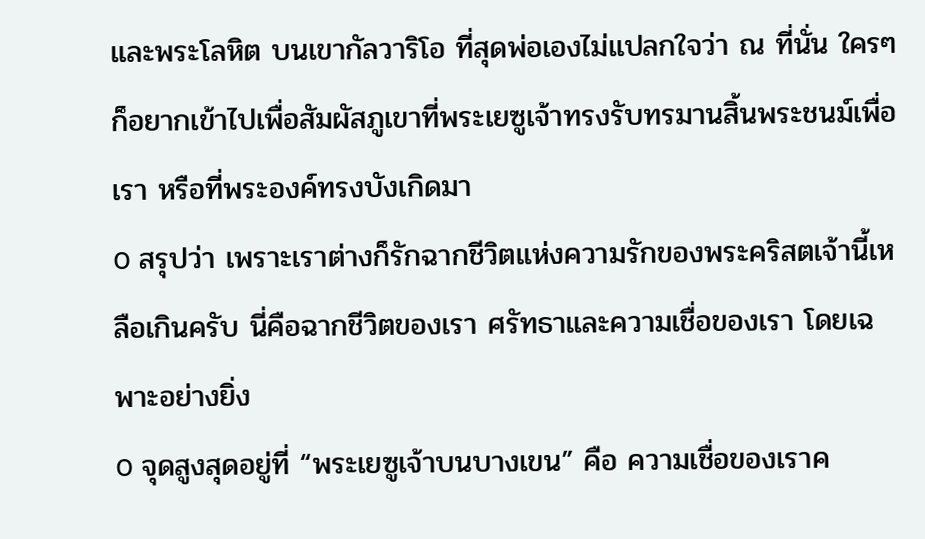และพระโลหิต บนเขากัลวาริโอ ที่สุดพ่อเองไม่แปลกใจว่า ณ ที่นั่น ใครๆก็อยากเข้าไปเพื่อสัมผัสภูเขาที่พระเยซูเจ้าทรงรับทรมานสิ้นพระชนม์เพื่อเรา หรือที่พระองค์ทรงบังเกิดมา
o สรุปว่า เพราะเราต่างก็รักฉากชีวิตแห่งความรักของพระคริสตเจ้านี้เหลือเกินครับ นี่คือฉากชีวิตของเรา ศรัทธาและความเชื่อของเรา โดยเฉพาะอย่างยิ่ง
o จุดสูงสุดอยู่ที่ “พระเยซูเจ้าบนบางเขน” คือ ความเชื่อของเราค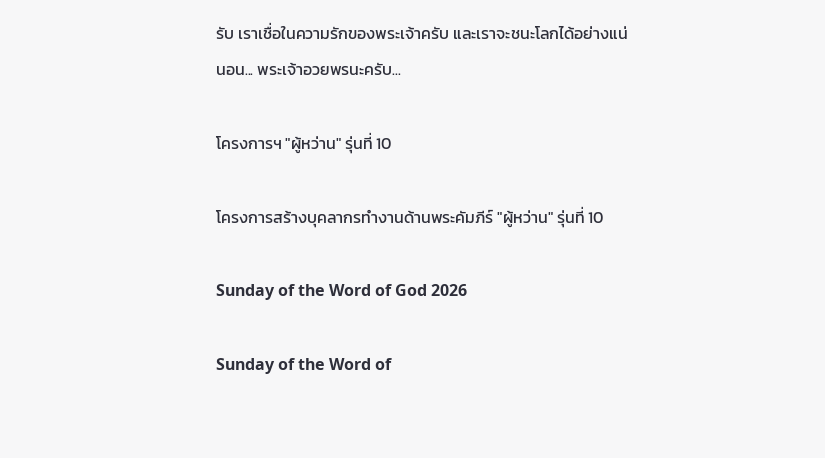รับ เราเชื่อในความรักของพระเจ้าครับ และเราจะชนะโลกได้อย่างแน่นอน... พระเจ้าอวยพรนะครับ...

โครงการฯ "ผู้หว่าน" รุ่นที่ 10

โครงการสร้างบุคลากรทำงานด้านพระคัมภีร์ "ผู้หว่าน" รุ่นที่ 10

Sunday of the Word of God 2026

Sunday of the Word of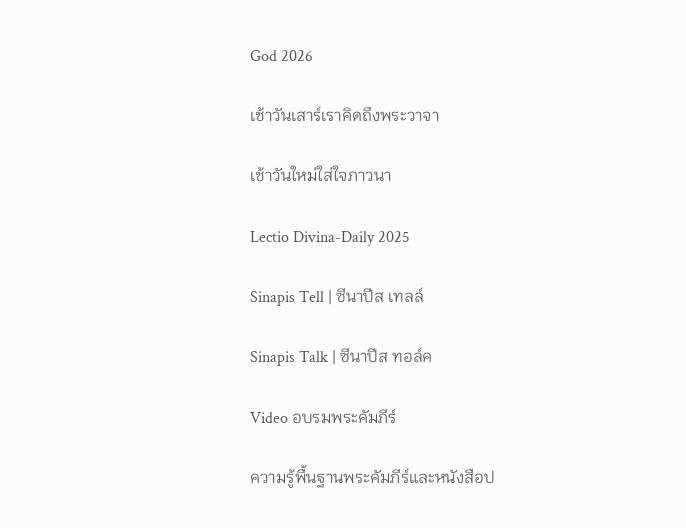God 2026

เช้าวันเสาร์เราคิดถึงพระวาจา

เช้าวันใหม่ใส่ใจภาวนา

Lectio Divina-Daily 2025

Sinapis Tell | ซีนาปีส เทลล์

Sinapis Talk | ซีนาปีส ทอล์ค

Video อบรมพระคัมภีร์

ความรู้พื้นฐานพระคัมภีร์และหนังสือป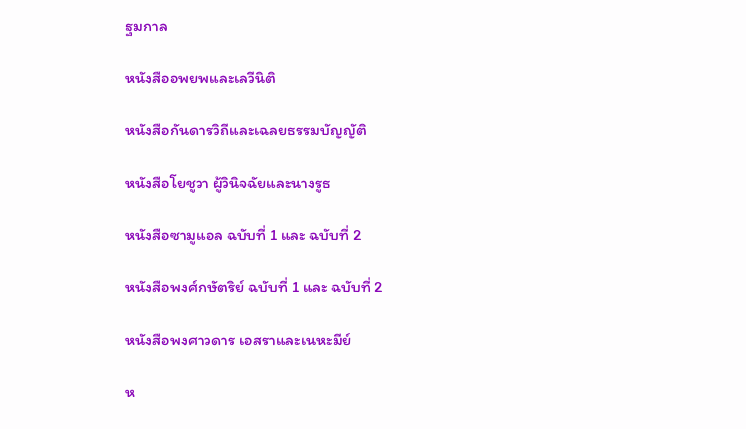ฐมกาล

หนังสืออพยพและเลวีนิติ

หนังสือกันดารวิถีและเฉลยธรรมบัญญัติ

หนังสือโยชูวา ผู้วินิจฉัยและนางรูธ

หนังสือซามูแอล ฉบับที่ 1 และ ฉบับที่ 2

หนังสือพงศ์กษัตริย์ ฉบับที่ 1 และ ฉบับที่ 2

หนังสือพงศาวดาร เอสราและเนหะมีย์

ห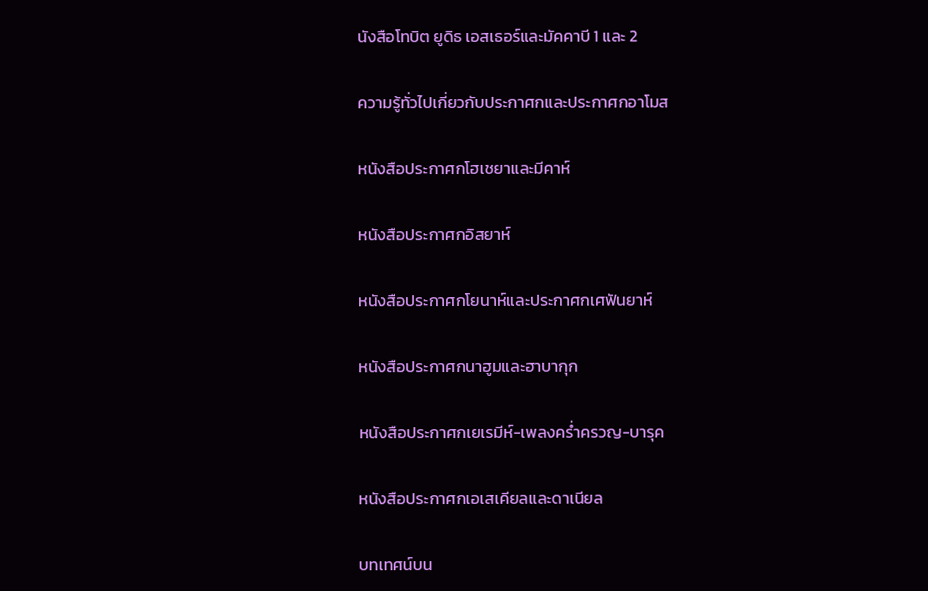นังสือโทบิต ยูดิธ เอสเธอร์และมัคคาบี 1 และ 2

ความรู้ทั่วไปเกี่ยวกับประกาศกและประกาศกอาโมส

หนังสือประกาศกโฮเชยาและมีคาห์

หนังสือประกาศกอิสยาห์

หนังสือประกาศกโยนาห์และประกาศกเศฟันยาห์

หนังสือประกาศกนาฮูมและฮาบากุก

หนังสือประกาศกเยเรมีห์-เพลงคร่ำครวญ-บารุค

หนังสือประกาศกเอเสเคียลและดาเนียล

บทเทศน์บน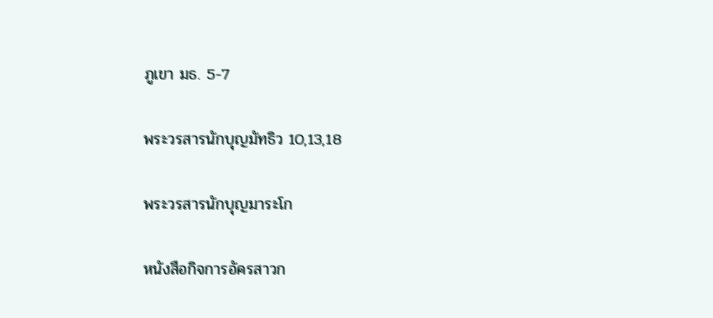ภูเขา มธ. 5-7

พระวรสารนักบุญมัทธิว 10,13,18

พระวรสารนักบุญมาระโก

หนังสือกิจการอัครสาวก